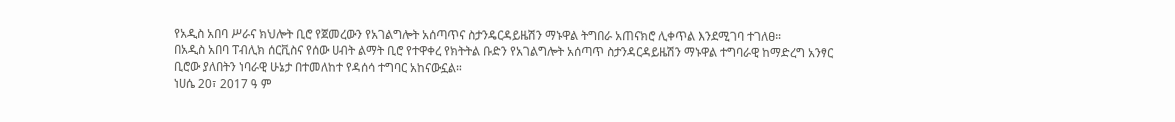የአዲስ አበባ ሥራና ክህሎት ቢሮ የጀመረውን የአገልግሎት አሰጣጥና ስታንዴርዳይዜሽን ማኑዋል ትግበራ አጠናክሮ ሊቀጥል እንደሚገባ ተገለፀ።
በአዲስ አበባ ፐብሊክ ሰርቪስና የሰው ሀብት ልማት ቢሮ የተዋቀረ የክትትል ቡድን የአገልግሎት አሰጣጥ ስታንዳርዳይዜሽን ማኑዋል ተግባራዊ ከማድረግ አንፃር ቢሮው ያለበትን ነባራዊ ሁኔታ በተመለከተ የዳሰሳ ተግባር አከናውኗል።
ነሀሴ 20፣ 2017 ዓ ም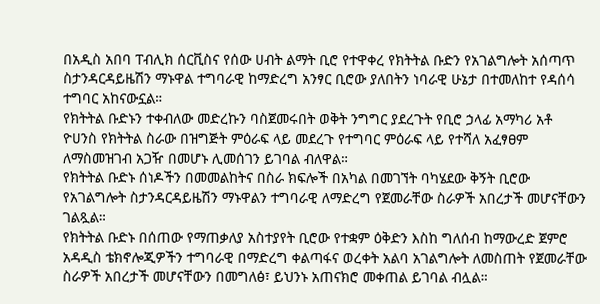በአዲስ አበባ ፐብሊክ ሰርቪስና የሰው ሀብት ልማት ቢሮ የተዋቀረ የክትትል ቡድን የአገልግሎት አሰጣጥ ስታንዳርዳይዜሽን ማኑዋል ተግባራዊ ከማድረግ አንፃር ቢሮው ያለበትን ነባራዊ ሁኔታ በተመለከተ የዳሰሳ ተግባር አከናውኗል።
የክትትል ቡድኑን ተቀብለው መድረኩን ባስጀመሩበት ወቅት ንግግር ያደረጉት የቢሮ ኃላፊ አማካሪ አቶ ዮሀንስ የክትትል ስራው በዝግጅት ምዕራፍ ላይ መደረጉ የተግባር ምዕራፍ ላይ የተሻለ አፈፃፀም ለማስመዝገብ አጋዥ በመሆኑ ሊመሰገን ይገባል ብለዋል።
የክትትል ቡድኑ ሰነዶችን በመመልከትና በስራ ክፍሎች በአካል በመገኘት ባካሄደው ቅኝት ቢሮው የአገልግሎት ስታንዳርዳይዜሽን ማኑዋልን ተግባራዊ ለማድረግ የጀመራቸው ስራዎች አበረታች መሆናቸውን ገልጿል።
የክትትል ቡድኑ በሰጠው የማጠቃለያ አስተያየት ቢሮው የተቋም ዕቅድን እስከ ግለሰብ ከማውረድ ጀምሮ አዳዲስ ቴክኖሎጂዎችን ተግባራዊ በማድረግ ቀልጣፋና ወረቀት አልባ አገልግሎት ለመስጠት የጀመራቸው ስራዎች አበረታች መሆናቸውን በመግለፅ፣ ይህንኑ አጠናክሮ መቀጠል ይገባል ብሏል።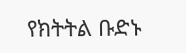የክትትል ቡድኑ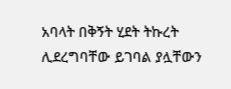አባላት በቅኝት ሂደት ትኩረት ሊደረግባቸው ይገባል ያሏቸውን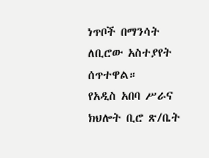ነጥቦች በማንሳት ለቢሮው አስተያየት ሰጥተዋል።
የአዲስ አበባ ሥራና ክህሎት ቢሮ ጽ/ቤት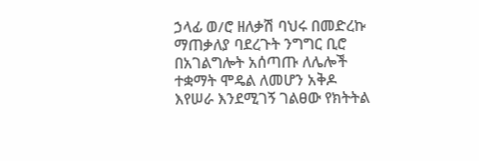ኃላፊ ወ/ሮ ዘለቃሽ ባህሩ በመድረኩ ማጠቃለያ ባደረጉት ንግግር ቢሮ በአገልግሎት አሰጣጡ ለሌሎች ተቋማት ሞዴል ለመሆን አቅዶ እየሠራ እንደሚገኝ ገልፀው የክትትል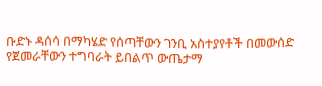ቡድኑ ዳሰሳ በማካሄድ የሰጣቸውን ገንቢ አስተያየቶች በመውሰድ የጀመራቸውን ተግባራት ይበልጥ ውጤታማ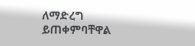ለማድረግ ይጠቀምባቸዋል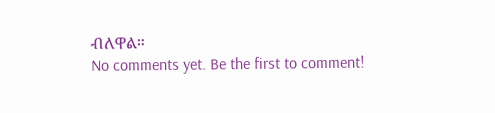ብለዋል።
No comments yet. Be the first to comment!